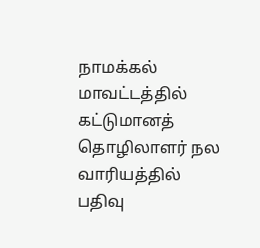நாமக்கல் மாவட்டத்தில் கட்டுமானத் தொழிலாளர் நல வாரியத்தில் பதிவு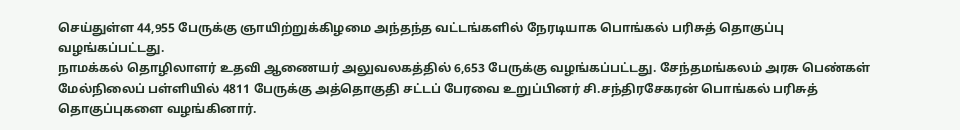செய்துள்ள 44,955 பேருக்கு ஞாயிற்றுக்கிழமை அந்தந்த வட்டங்களில் நேரடியாக பொங்கல் பரிசுத் தொகுப்பு வழங்கப்பட்டது.
நாமக்கல் தொழிலாளர் உதவி ஆணையர் அலுவலகத்தில் 6,653 பேருக்கு வழங்கப்பட்டது. சேந்தமங்கலம் அரசு பெண்கள் மேல்நிலைப் பள்ளியில் 4811 பேருக்கு அத்தொகுதி சட்டப் பேரவை உறுப்பினர் சி.சந்திரசேகரன் பொங்கல் பரிசுத் தொகுப்புகளை வழங்கினார்.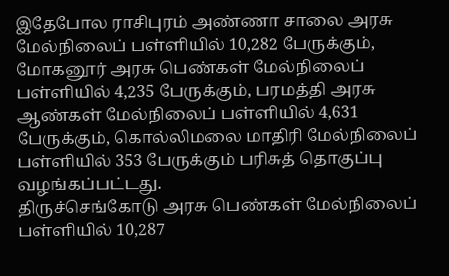இதேபோல ராசிபுரம் அண்ணா சாலை அரசு மேல்நிலைப் பள்ளியில் 10,282 பேருக்கும், மோகனூர் அரசு பெண்கள் மேல்நிலைப் பள்ளியில் 4,235 பேருக்கும், பரமத்தி அரசு ஆண்கள் மேல்நிலைப் பள்ளியில் 4,631 பேருக்கும், கொல்லிமலை மாதிரி மேல்நிலைப் பள்ளியில் 353 பேருக்கும் பரிசுத் தொகுப்பு வழங்கப்பட்டது.
திருச்செங்கோடு அரசு பெண்கள் மேல்நிலைப் பள்ளியில் 10,287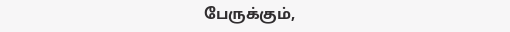பேருக்கும்,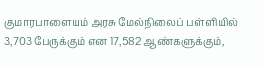குமாரபாளையம் அரசு மேல்நிலைப் பள்ளியில் 3,703 பேருக்கும் என 17,582 ஆண்களுக்கும்,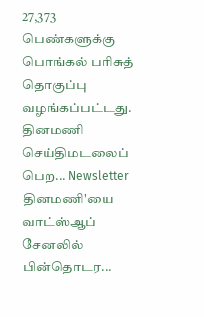27,373 பெண்களுக்கு பொங்கல் பரிசுத் தொகுப்பு வழங்கப்பட்டது.
தினமணி செய்திமடலைப் பெற... Newsletter
தினமணி'யை வாட்ஸ்ஆப் சேனலில் பின்தொடர...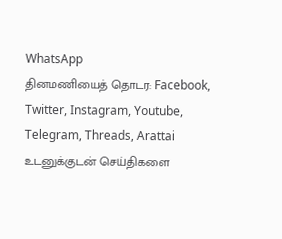WhatsApp
தினமணியைத் தொடர: Facebook, Twitter, Instagram, Youtube, Telegram, Threads, Arattai
உடனுக்குடன் செய்திகளை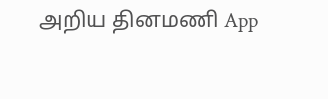அறிய தினமணி App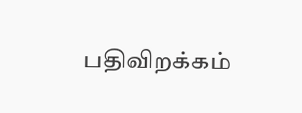பதிவிறக்கம்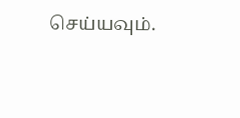செய்யவும்.